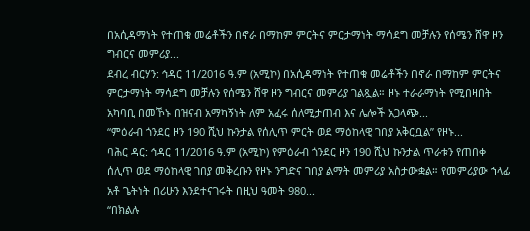በአሲዳማነት የተጠቁ መሬቶችን በኖራ በማከም ምርትና ምርታማነት ማሳደግ መቻሉን የሰሜን ሸዋ ዞን ግብርና መምሪያ...
ደብረ ብርሃን: ኅዳር 11/2016 ዓ.ም (አሚኮ) በአሲዳማነት የተጠቁ መሬቶችን በኖራ በማከም ምርትና ምርታማነት ማሳደግ መቻሉን የሰሜን ሸዋ ዞን ግብርና መምሪያ ገልጿል። ዞኑ ተራራማነት የሚበዛበት አካባቢ በመኾኑ በዝናብ አማካኝነት ለም አፈሩ ሰለሚታጠብ እና ሌሎች አጋላጭ...
“ምዕራብ ጎንደር ዞን 190 ሺህ ኩንታል የሰሊጥ ምርት ወደ ማዕከላዊ ገበያ አቅርቧል” የዞኑ...
ባሕር ዳር: ኅዳር 11/2016 ዓ.ም (አሚኮ) የምዕራብ ጎንደር ዞን 190 ሺህ ኩንታል ጥራቱን የጠበቀ ሰሊጥ ወደ ማዕከላዊ ገበያ መቅረቡን የዞኑ ንግድና ገበያ ልማት መምሪያ አስታውቋል። የመምሪያው ኀላፊ አቶ ጌትነት በሪሁን እንደተናገሩት በዚህ ዓመት 980...
“በክልሉ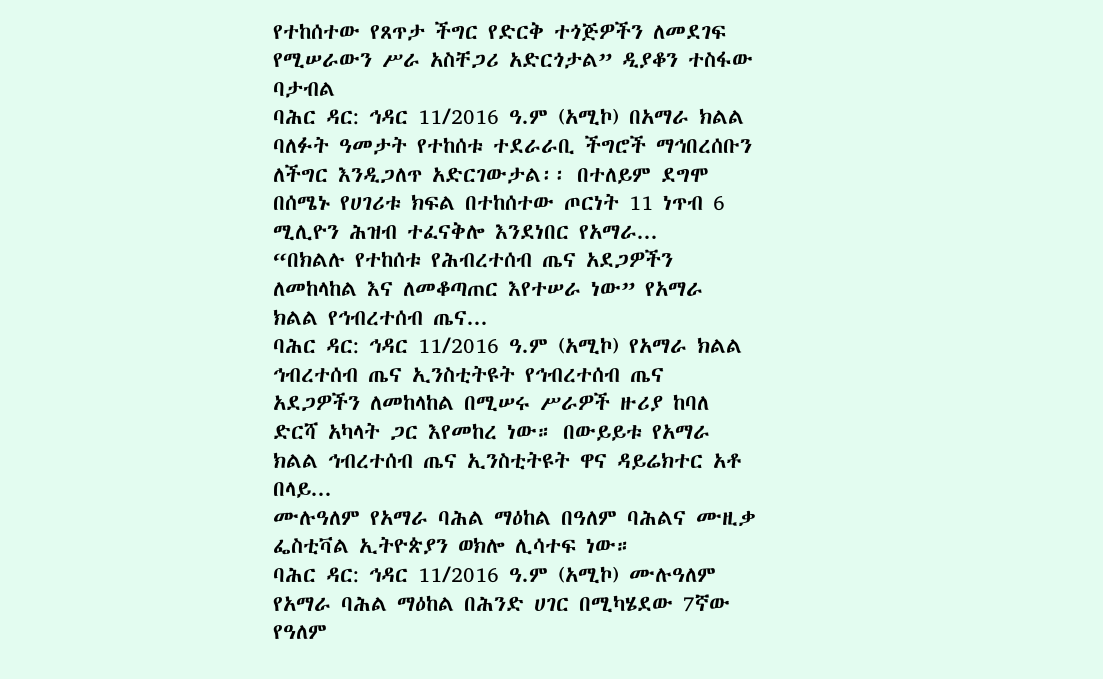የተከሰተው የጸጥታ ችግር የድርቅ ተጎጅዎችን ለመደገፍ የሚሠራውን ሥራ አስቸጋሪ አድርጎታል” ዲያቆን ተስፋው ባታብል
ባሕር ዳር: ኅዳር 11/2016 ዓ.ም (አሚኮ) በአማራ ክልል ባለፉት ዓመታት የተከሰቱ ተደራራቢ ችግሮች ማኅበረሰቡን ለችግር እንዲጋለጥ አድርገውታል፡፡ በተለይም ደግሞ በሰሜኑ የሀገሪቱ ክፍል በተከሰተው ጦርነት 11 ነጥብ 6 ሚሊዮን ሕዝብ ተፈናቅሎ እንደነበር የአማራ...
“በክልሉ የተከሰቱ የሕብረተሰብ ጤና አደጋዎችን ለመከላከል እና ለመቆጣጠር እየተሠራ ነው” የአማራ ክልል የኅብረተሰብ ጤና...
ባሕር ዳር: ኅዳር 11/2016 ዓ.ም (አሚኮ) የአማራ ክልል ኅብረተሰብ ጤና ኢንስቲትዩት የኅብረተሰብ ጤና አደጋዎችን ለመከላከል በሚሠሩ ሥራዎች ዙሪያ ከባለ ድርሻ አካላት ጋር እየመከረ ነው። በውይይቱ የአማራ ክልል ኅብረተሰብ ጤና ኢንስቲትዩት ዋና ዳይሬክተር አቶ በላይ...
ሙሉዓለም የአማራ ባሕል ማዕከል በዓለም ባሕልና ሙዚቃ ፌስቲቫል ኢትዮጵያን ወክሎ ሊሳተፍ ነው።
ባሕር ዳር: ኅዳር 11/2016 ዓ.ም (አሚኮ) ሙሉዓለም የአማራ ባሕል ማዕከል በሕንድ ሀገር በሚካሄደው 7ኛው የዓለም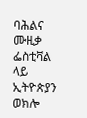ባሕልና ሙዚቃ ፌስቲቫል ላይ ኢትዮጵያን ወክሎ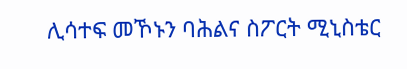ሊሳተፍ መኾኑን ባሕልና ስፖርት ሚኒስቴር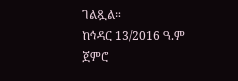ገልጿል።
ከኅዳር 13/2016 ዓ.ም ጀምሮ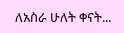ለአስራ ሁለት ቀናት...